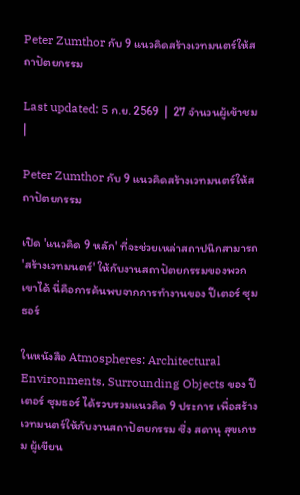Peter Zumthor กับ 9 แนวคิดสร้างเวทมนตร์ให้สถาปัตยกรรม

Last updated: 5 ก.ย. 2569  |  27 จำนวนผู้เข้าชม  |

Peter Zumthor กับ 9 แนวคิดสร้างเวทมนตร์ให้สถาปัตยกรรม

เปิด 'แนวคิด 9 หลัก' ที่จะช่วยเหล่าสถาปนิกสามารถ 'สร้างเวทมนตร์' ให้กับงานสถาปัตยกรรมของพวกเขาได้ นี่คือการค้นพบจากการทำงานของ ปีเตอร์ ซุมธอร์

ในหนังสือ Atmospheres: Architectural Environments, Surrounding Objects ของ ปีเตอร์ ซุมธอร์ ได้รวบรวมแนวคิด 9 ประการ เพื่อสร้างเวทมนตร์ให้กับงานสถาปัตยกรรม ซึ่ง สดานุ สุขเกษม ผู้เขียน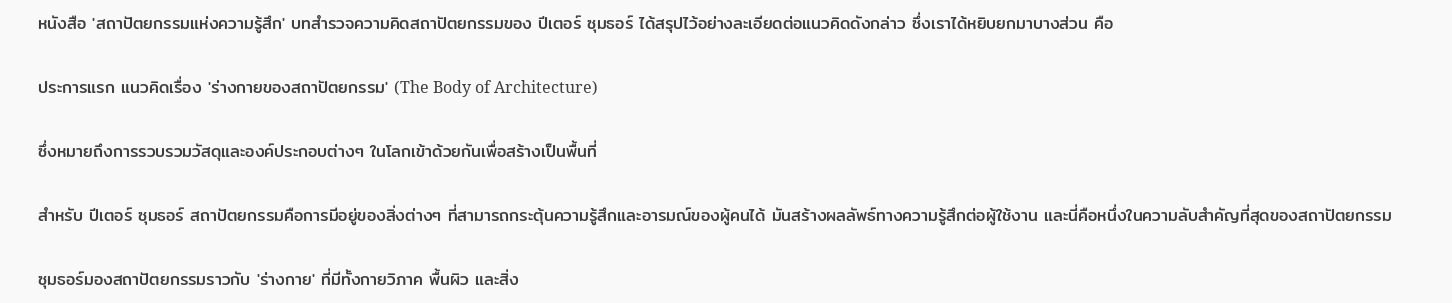หนังสือ 'สถาปัตยกรรมแห่งความรู้สึก' บทสำรวจความคิดสถาปัตยกรรมของ ปีเตอร์ ซุมธอร์ ได้สรุปไว้อย่างละเอียดต่อแนวคิดดังกล่าว ซึ่งเราได้หยิบยกมาบางส่วน คือ

ประการแรก แนวคิดเรื่อง 'ร่างกายของสถาปัตยกรรม' (The Body of Architecture)

ซึ่งหมายถึงการรวบรวมวัสดุและองค์ประกอบต่างๆ ในโลกเข้าด้วยกันเพื่อสร้างเป็นพื้นที่

สำหรับ ปีเตอร์ ซุมธอร์ สถาปัตยกรรมคือการมีอยู่ของสิ่งต่างๆ ที่สามารถกระตุ้นความรู้สึกและอารมณ์ของผู้คนได้ มันสร้างผลลัพธ์ทางความรู้สึกต่อผู้ใช้งาน และนี่คือหนึ่งในความลับสำคัญที่สุดของสถาปัตยกรรม

ซุมธอร์มองสถาปัตยกรรมราวกับ 'ร่างกาย' ที่มีทั้งกายวิภาค พื้นผิว และสิ่ง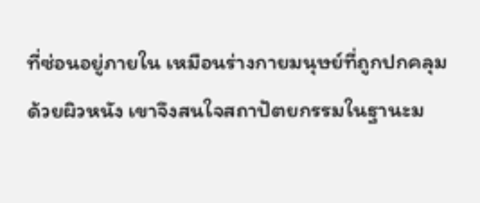ที่ซ่อนอยู่ภายใน เหมือนร่างกายมนุษย์ที่ถูกปกคลุมด้วยผิวหนัง เขาจึงสนใจสถาปัตยกรรมในฐานะม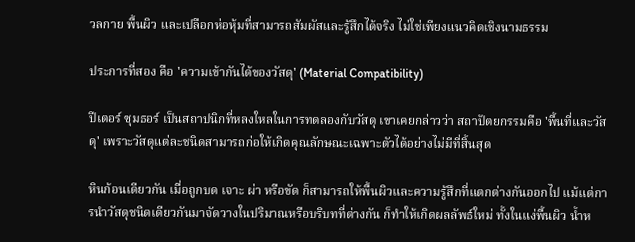วลกาย พื้นผิว และเปลือกห่อหุ้มที่สามารถสัมผัสและรู้สึกได้จริง ไม่ใช่เพียงแนวคิดเชิงนามธรรม

ประการที่สอง คือ 'ความเข้ากันได้ของวัสดุ' (Material Compatibility)

ปีเตอร์ ซุมธอร์ เป็นสถาปนิกที่หลงใหลในการทดลองกับวัสดุ เขาเคยกล่าวว่า สถาปัตยกรรมคือ 'พื้นที่และวัสดุ' เพราะวัสดุแต่ละชนิดสามารถก่อให้เกิดคุณลักษณะเฉพาะตัวได้อย่างไม่มีที่สิ้นสุด

หินก้อนเดียวกัน เมื่อถูกบด เจาะ ผ่า หรือขัด ก็สามารถให้พื้นผิวและความรู้สึกที่แตกต่างกันออกไป แม้แต่การนำวัสดุชนิดเดียวกันมาจัดวางในปริมาณหรือบริบทที่ต่างกัน ก็ทำให้เกิดผลลัพธ์ใหม่ ทั้งในแง่พื้นผิว น้ำห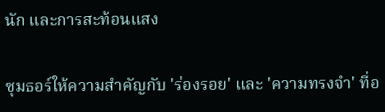นัก และการสะท้อนแสง

ซุมธอร์ให้ความสำคัญกับ 'ร่องรอย' และ 'ความทรงจำ' ที่อ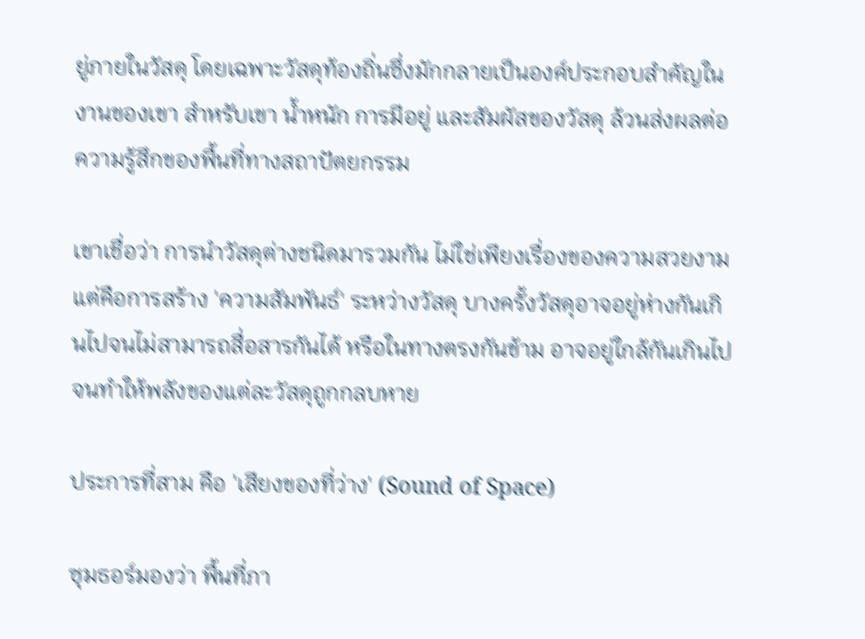ยู่ภายในวัสดุ โดยเฉพาะวัสดุท้องถิ่นซึ่งมักกลายเป็นองค์ประกอบสำคัญในงานของเขา สำหรับเขา น้ำหนัก การมีอยู่ และสัมผัสของวัสดุ ล้วนส่งผลต่อความรู้สึกของพื้นที่ทางสถาปัตยกรรม

เขาเชื่อว่า การนำวัสดุต่างชนิดมารวมกัน ไม่ใช่เพียงเรื่องของความสวยงาม แต่คือการสร้าง 'ความสัมพันธ์' ระหว่างวัสดุ บางครั้งวัสดุอาจอยู่ห่างกันเกินไปจนไม่สามารถสื่อสารกันได้ หรือในทางตรงกันข้าม อาจอยู่ใกล้กันเกินไปจนทำให้พลังของแต่ละวัสดุถูกกลบหาย

ประการที่สาม คือ 'เสียงของที่ว่าง' (Sound of Space)

ซุมธอร์มองว่า พื้นที่ภา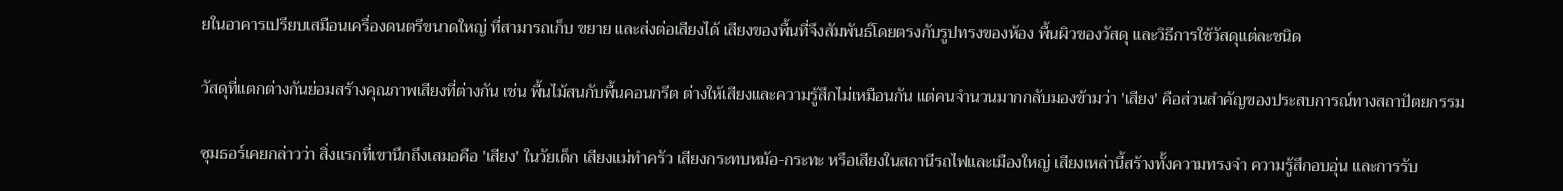ยในอาคารเปรียบเสมือนเครื่องดนตรีขนาดใหญ่ ที่สามารถเก็บ ขยาย และส่งต่อเสียงได้ เสียงของพื้นที่จึงสัมพันธ์โดยตรงกับรูปทรงของห้อง พื้นผิวของวัสดุ และวิธีการใช้วัสดุแต่ละชนิด

วัสดุที่แตกต่างกันย่อมสร้างคุณภาพเสียงที่ต่างกัน เช่น พื้นไม้สนกับพื้นคอนกรีต ต่างให้เสียงและความรู้สึกไม่เหมือนกัน แต่คนจำนวนมากกลับมองข้ามว่า 'เสียง' คือส่วนสำคัญของประสบการณ์ทางสถาปัตยกรรม

ซุมธอร์เคยกล่าวว่า สิ่งแรกที่เขานึกถึงเสมอคือ 'เสียง' ในวัยเด็ก เสียงแม่ทำครัว เสียงกระทบหม้อ-กระทะ หรือเสียงในสถานีรถไฟและเมืองใหญ่ เสียงเหล่านี้สร้างทั้งความทรงจำ ความรู้สึกอบอุ่น และการรับ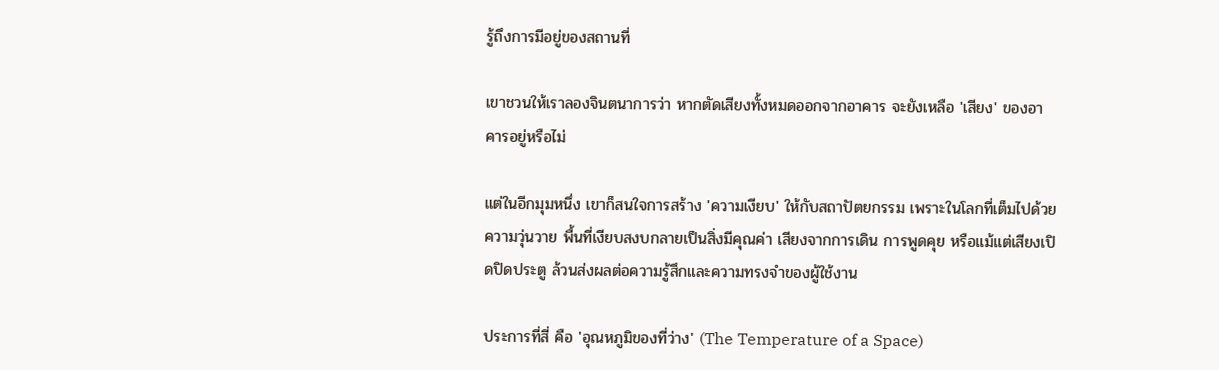รู้ถึงการมีอยู่ของสถานที่

เขาชวนให้เราลองจินตนาการว่า หากตัดเสียงทั้งหมดออกจากอาคาร จะยังเหลือ 'เสียง' ของอาคารอยู่หรือไม่

แต่ในอีกมุมหนึ่ง เขาก็สนใจการสร้าง 'ความเงียบ' ให้กับสถาปัตยกรรม เพราะในโลกที่เต็มไปด้วยความวุ่นวาย พื้นที่เงียบสงบกลายเป็นสิ่งมีคุณค่า เสียงจากการเดิน การพูดคุย หรือแม้แต่เสียงเปิดปิดประตู ล้วนส่งผลต่อความรู้สึกและความทรงจำของผู้ใช้งาน

ประการที่สี่ คือ 'อุณหภูมิของที่ว่าง' (The Temperature of a Space)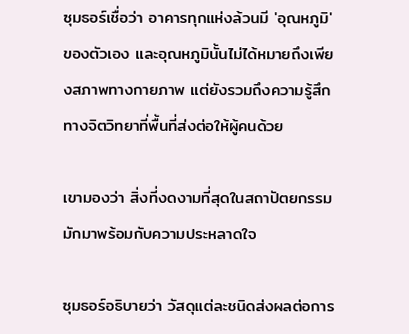ซุมธอร์เชื่อว่า อาคารทุกแห่งล้วนมี 'อุณหภูมิ' ของตัวเอง และอุณหภูมินั้นไม่ได้หมายถึงเพียงสภาพทางกายภาพ แต่ยังรวมถึงความรู้สึกทางจิตวิทยาที่พื้นที่ส่งต่อให้ผู้คนด้วย

เขามองว่า สิ่งที่งดงามที่สุดในสถาปัตยกรรมมักมาพร้อมกับความประหลาดใจ

ซุมธอร์อธิบายว่า วัสดุแต่ละชนิดส่งผลต่อการ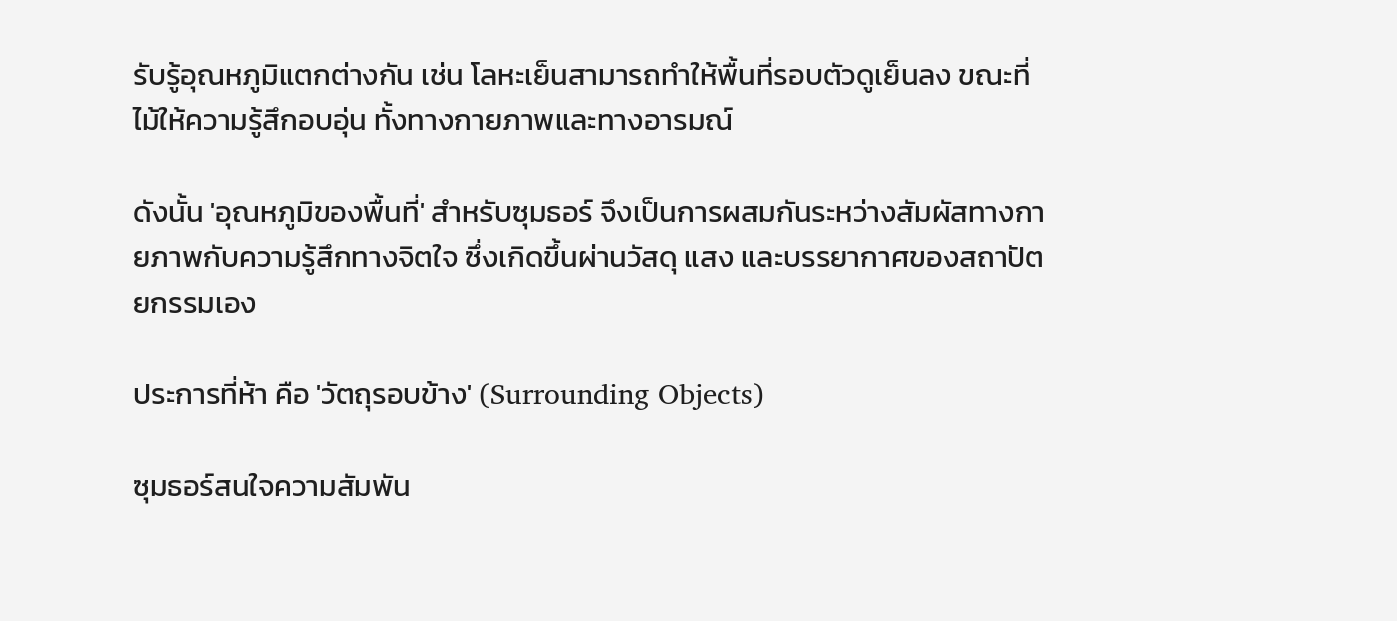รับรู้อุณหภูมิแตกต่างกัน เช่น โลหะเย็นสามารถทำให้พื้นที่รอบตัวดูเย็นลง ขณะที่ไม้ให้ความรู้สึกอบอุ่น ทั้งทางกายภาพและทางอารมณ์

ดังนั้น 'อุณหภูมิของพื้นที่' สำหรับซุมธอร์ จึงเป็นการผสมกันระหว่างสัมผัสทางกายภาพกับความรู้สึกทางจิตใจ ซึ่งเกิดขึ้นผ่านวัสดุ แสง และบรรยากาศของสถาปัตยกรรมเอง

ประการที่ห้า คือ 'วัตถุรอบข้าง' (Surrounding Objects)

ซุมธอร์สนใจความสัมพัน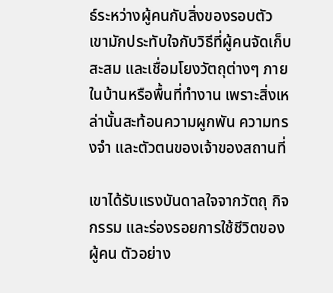ธ์ระหว่างผู้คนกับสิ่งของรอบตัว เขามักประทับใจกับวิธีที่ผู้คนจัดเก็บ สะสม และเชื่อมโยงวัตถุต่างๆ ภายในบ้านหรือพื้นที่ทำงาน เพราะสิ่งเหล่านั้นสะท้อนความผูกพัน ความทรงจำ และตัวตนของเจ้าของสถานที่

เขาได้รับแรงบันดาลใจจากวัตถุ กิจกรรม และร่องรอยการใช้ชีวิตของผู้คน ตัวอย่าง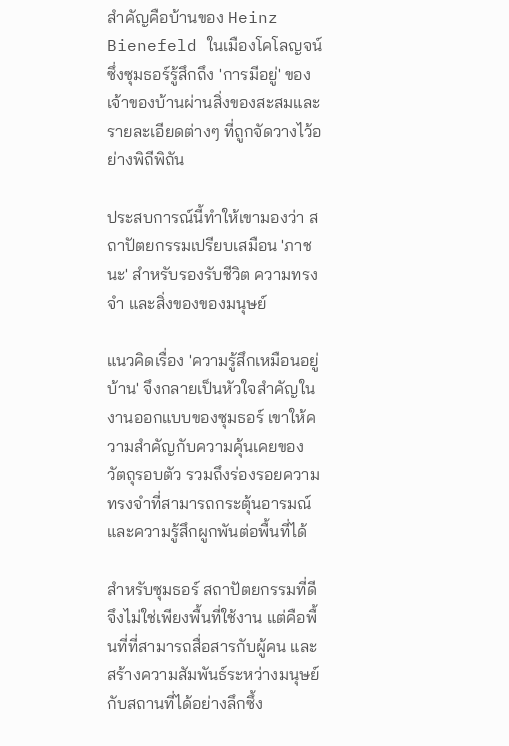สำคัญคือบ้านของ Heinz Bienefeld ในเมืองโคโลญจน์ ซึ่งซุมธอร์รู้สึกถึง 'การมีอยู่' ของเจ้าของบ้านผ่านสิ่งของสะสมและรายละเอียดต่างๆ ที่ถูกจัดวางไว้อย่างพิถีพิถัน

ประสบการณ์นี้ทำให้เขามองว่า สถาปัตยกรรมเปรียบเสมือน 'ภาชนะ' สำหรับรองรับชีวิต ความทรงจำ และสิ่งของของมนุษย์

แนวคิดเรื่อง 'ความรู้สึกเหมือนอยู่บ้าน' จึงกลายเป็นหัวใจสำคัญในงานออกแบบของซุมธอร์ เขาให้ความสำคัญกับความคุ้นเคยของวัตถุรอบตัว รวมถึงร่องรอยความทรงจำที่สามารถกระตุ้นอารมณ์และความรู้สึกผูกพันต่อพื้นที่ได้

สำหรับซุมธอร์ สถาปัตยกรรมที่ดีจึงไม่ใช่เพียงพื้นที่ใช้งาน แต่คือพื้นที่ที่สามารถสื่อสารกับผู้คน และสร้างความสัมพันธ์ระหว่างมนุษย์กับสถานที่ได้อย่างลึกซึ้ง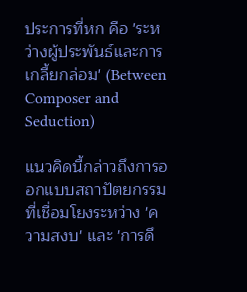ประการที่หก คือ 'ระหว่างผู้ประพันธ์และการเกลี้ยกล่อม' (Between Composer and Seduction)

แนวคิดนี้กล่าวถึงการออกแบบสถาปัตยกรรมที่เชื่อมโยงระหว่าง 'ความสงบ' และ 'การดึ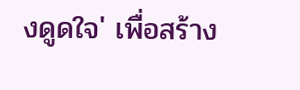งดูดใจ' เพื่อสร้าง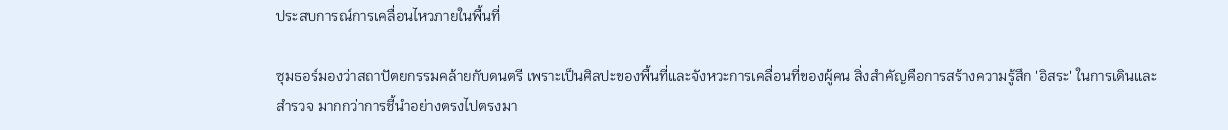ประสบการณ์การเคลื่อนไหวภายในพื้นที่

ซุมธอร์มองว่าสถาปัตยกรรมคล้ายกับดนตรี เพราะเป็นศิลปะของพื้นที่และจังหวะการเคลื่อนที่ของผู้คน สิ่งสำคัญคือการสร้างความรู้สึก 'อิสระ' ในการเดินและสำรวจ มากกว่าการชี้นำอย่างตรงไปตรงมา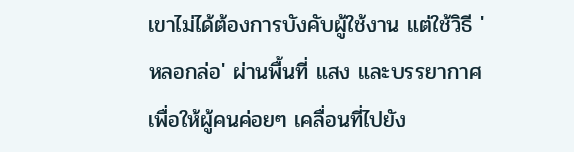เขาไม่ได้ต้องการบังคับผู้ใช้งาน แต่ใช้วิธี 'หลอกล่อ' ผ่านพื้นที่ แสง และบรรยากาศ เพื่อให้ผู้คนค่อยๆ เคลื่อนที่ไปยัง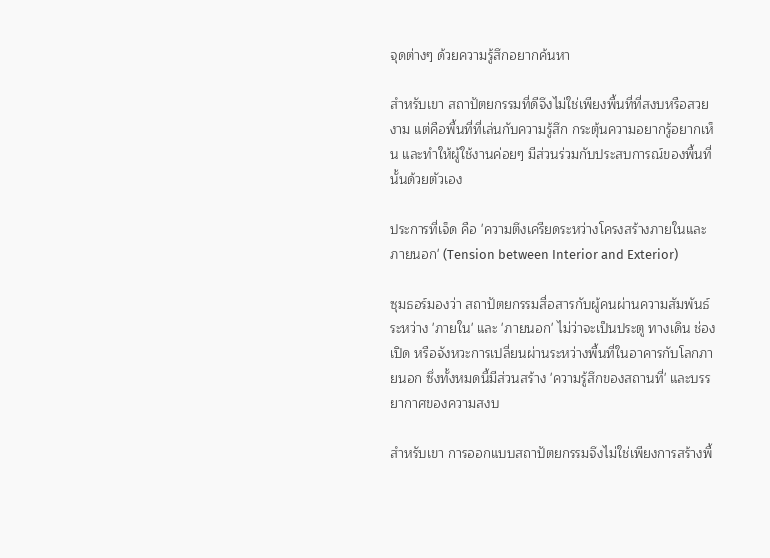จุดต่างๆ ด้วยความรู้สึกอยากค้นหา

สำหรับเขา สถาปัตยกรรมที่ดีจึงไม่ใช่เพียงพื้นที่ที่สงบหรือสวยงาม แต่คือพื้นที่ที่เล่นกับความรู้สึก กระตุ้นความอยากรู้อยากเห็น และทำให้ผู้ใช้งานค่อยๆ มีส่วนร่วมกับประสบการณ์ของพื้นที่นั้นด้วยตัวเอง

ประการที่เจ็ด คือ 'ความตึงเครียดระหว่างโครงสร้างภายในและภายนอก' (Tension between Interior and Exterior)

ซุมธอร์มองว่า สถาปัตยกรรมสื่อสารกับผู้คนผ่านความสัมพันธ์ระหว่าง 'ภายใน' และ 'ภายนอก' ไม่ว่าจะเป็นประตู ทางเดิน ช่องเปิด หรือจังหวะการเปลี่ยนผ่านระหว่างพื้นที่ในอาคารกับโลกภายนอก ซึ่งทั้งหมดนี้มีส่วนสร้าง 'ความรู้สึกของสถานที่' และบรรยากาศของความสงบ

สำหรับเขา การออกแบบสถาปัตยกรรมจึงไม่ใช่เพียงการสร้างพื้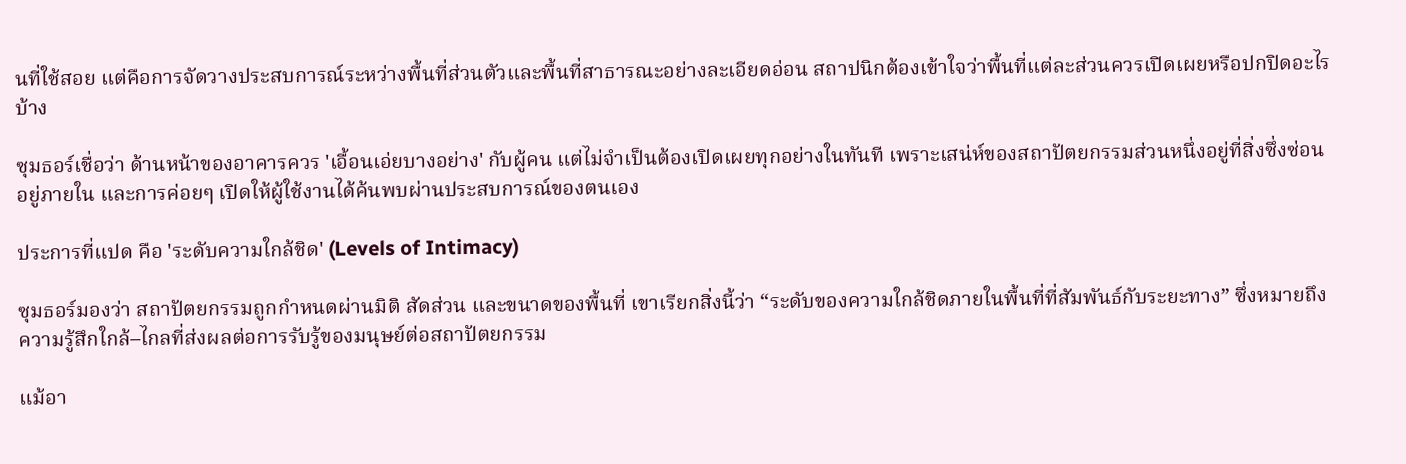นที่ใช้สอย แต่คือการจัดวางประสบการณ์ระหว่างพื้นที่ส่วนตัวและพื้นที่สาธารณะอย่างละเอียดอ่อน สถาปนิกต้องเข้าใจว่าพื้นที่แต่ละส่วนควรเปิดเผยหรือปกปิดอะไรบ้าง

ซุมธอร์เชื่อว่า ด้านหน้าของอาคารควร 'เอื้อนเอ่ยบางอย่าง' กับผู้คน แต่ไม่จำเป็นต้องเปิดเผยทุกอย่างในทันที เพราะเสน่ห์ของสถาปัตยกรรมส่วนหนึ่งอยู่ที่สิ่งซึ่งซ่อนอยู่ภายใน และการค่อยๆ เปิดให้ผู้ใช้งานได้ค้นพบผ่านประสบการณ์ของตนเอง

ประการที่แปด คือ 'ระดับความใกล้ชิด' (Levels of Intimacy)

ซุมธอร์มองว่า สถาปัตยกรรมถูกกำหนดผ่านมิติ สัดส่วน และขนาดของพื้นที่ เขาเรียกสิ่งนี้ว่า “ระดับของความใกล้ชิดภายในพื้นที่ที่สัมพันธ์กับระยะทาง” ซึ่งหมายถึงความรู้สึกใกล้–ไกลที่ส่งผลต่อการรับรู้ของมนุษย์ต่อสถาปัตยกรรม

แม้อา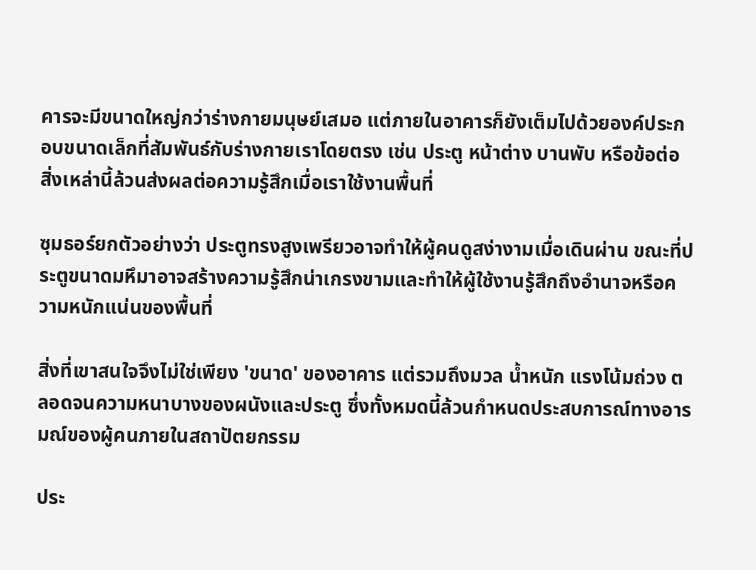คารจะมีขนาดใหญ่กว่าร่างกายมนุษย์เสมอ แต่ภายในอาคารก็ยังเต็มไปด้วยองค์ประกอบขนาดเล็กที่สัมพันธ์กับร่างกายเราโดยตรง เช่น ประตู หน้าต่าง บานพับ หรือข้อต่อ สิ่งเหล่านี้ล้วนส่งผลต่อความรู้สึกเมื่อเราใช้งานพื้นที่

ซุมธอร์ยกตัวอย่างว่า ประตูทรงสูงเพรียวอาจทำให้ผู้คนดูสง่างามเมื่อเดินผ่าน ขณะที่ประตูขนาดมหึมาอาจสร้างความรู้สึกน่าเกรงขามและทำให้ผู้ใช้งานรู้สึกถึงอำนาจหรือความหนักแน่นของพื้นที่

สิ่งที่เขาสนใจจึงไม่ใช่เพียง 'ขนาด' ของอาคาร แต่รวมถึงมวล น้ำหนัก แรงโน้มถ่วง ตลอดจนความหนาบางของผนังและประตู ซึ่งทั้งหมดนี้ล้วนกำหนดประสบการณ์ทางอารมณ์ของผู้คนภายในสถาปัตยกรรม

ประ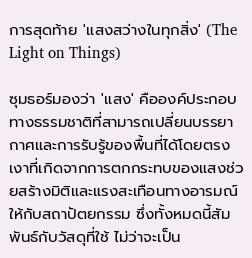การสุดท้าย 'แสงสว่างในทุกสิ่ง' (The Light on Things)

ซุมธอร์มองว่า 'แสง' คือองค์ประกอบทางธรรมชาติที่สามารถเปลี่ยนบรรยากาศและการรับรู้ของพื้นที่ได้โดยตรง เงาที่เกิดจากการตกกระทบของแสงช่วยสร้างมิติและแรงสะเทือนทางอารมณ์ให้กับสถาปัตยกรรม ซึ่งทั้งหมดนี้สัมพันธ์กับวัสดุที่ใช้ ไม่ว่าจะเป็น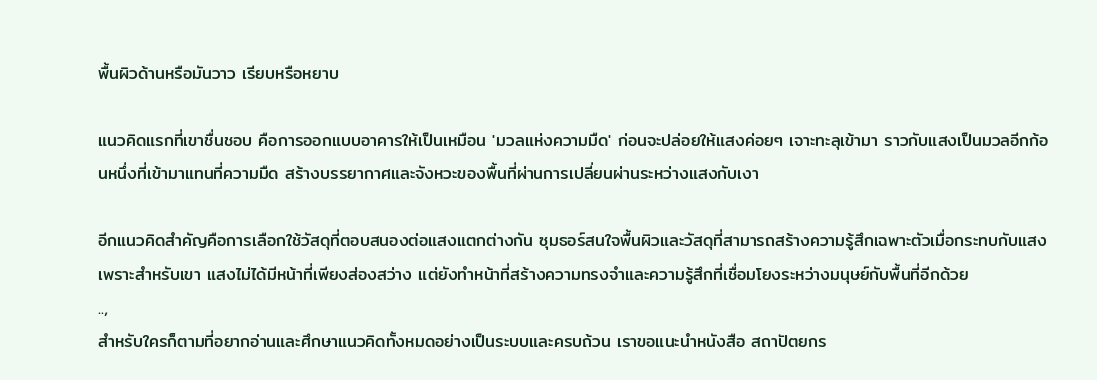พื้นผิวด้านหรือมันวาว เรียบหรือหยาบ

แนวคิดแรกที่เขาชื่นชอบ คือการออกแบบอาคารให้เป็นเหมือน 'มวลแห่งความมืด' ก่อนจะปล่อยให้แสงค่อยๆ เจาะทะลุเข้ามา ราวกับแสงเป็นมวลอีกก้อนหนึ่งที่เข้ามาแทนที่ความมืด สร้างบรรยากาศและจังหวะของพื้นที่ผ่านการเปลี่ยนผ่านระหว่างแสงกับเงา

อีกแนวคิดสำคัญคือการเลือกใช้วัสดุที่ตอบสนองต่อแสงแตกต่างกัน ซุมธอร์สนใจพื้นผิวและวัสดุที่สามารถสร้างความรู้สึกเฉพาะตัวเมื่อกระทบกับแสง เพราะสำหรับเขา แสงไม่ได้มีหน้าที่เพียงส่องสว่าง แต่ยังทำหน้าที่สร้างความทรงจำและความรู้สึกที่เชื่อมโยงระหว่างมนุษย์กับพื้นที่อีกด้วย
..,
สำหรับใครก็ตามที่อยากอ่านและศึกษาแนวคิดทั้งหมดอย่างเป็นระบบและครบถ้วน เราขอแนะนำหนังสือ สถาปัตยกร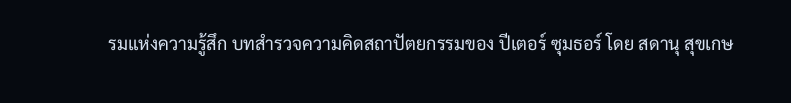รมแห่งความรู้สึก บทสำรวจความคิดสถาปัตยกรรมของ ปีเตอร์ ซุมธอร์ โดย สดานุ สุขเกษ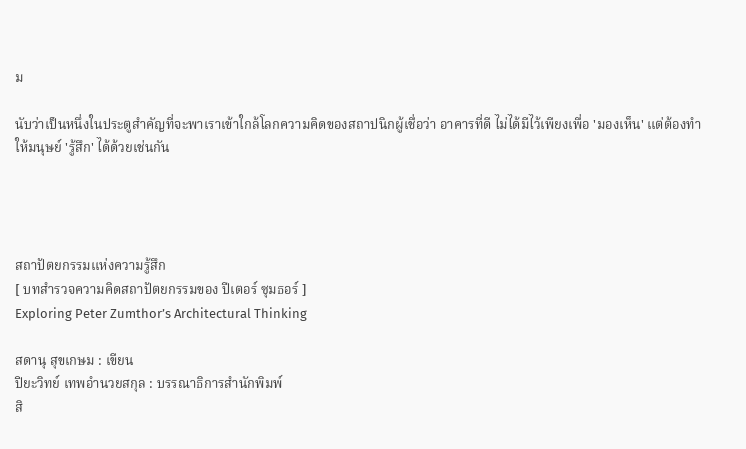ม

นับว่าเป็นหนึ่งในประตูสำคัญที่จะพาเราเข้าใกล้โลกความคิดของสถาปนิกผู้เชื่อว่า อาคารที่ดี ไม่ได้มีไว้เพียงเพื่อ 'มองเห็น' แต่ต้องทำให้มนุษย์ 'รู้สึก' ได้ด้วยเช่นกัน




สถาปัตยกรรมแห่งความรู้สึก
[ บทสํารวจความคิดสถาปัตยกรรมของ ปีเตอร์ ซุมธอร์ ]
Exploring Peter Zumthor’s Architectural Thinking

สดานุ สุขเกษม : เขียน
ปิยะวิทย์ เทพอำนวยสกุล : บรรณาธิการสำนักพิมพ์
สิ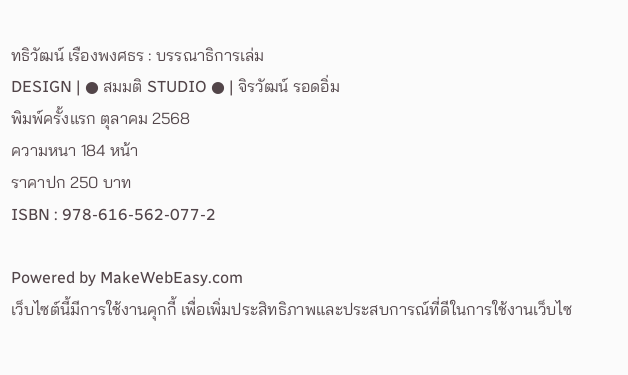ทธิวัฒน์ เรืองพงศธร : บรรณาธิการเล่ม
DESIGN | ● สมมติ STUDIO ● | จิรวัฒน์ รอดอิ่ม
พิมพ์ครั้งแรก ตุลาคม 2568
ความหนา 184 หน้า
ราคาปก 250 บาท
ISBN : 978-616-562-077-2

Powered by MakeWebEasy.com
เว็บไซต์นี้มีการใช้งานคุกกี้ เพื่อเพิ่มประสิทธิภาพและประสบการณ์ที่ดีในการใช้งานเว็บไซ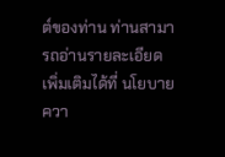ต์ของท่าน ท่านสามารถอ่านรายละเอียดเพิ่มเติมได้ที่ นโยบายควา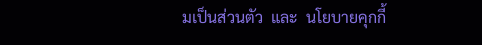มเป็นส่วนตัว  และ  นโยบายคุกกี้